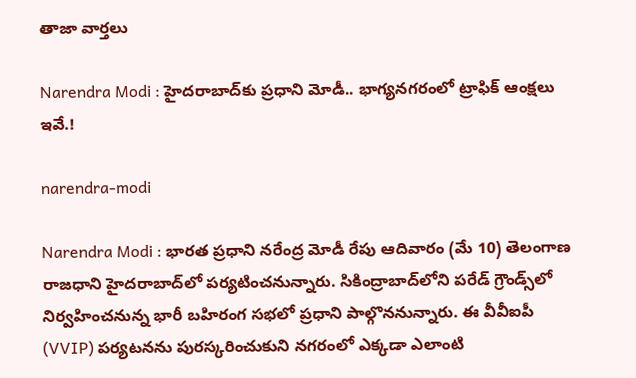తాజా వార్తలు

Narendra Modi : హైదరాబాద్‌కు ప్రధాని మోడీ.. భాగ్యనగరంలో ట్రాఫిక్ ఆంక్షలు ఇవే.!

narendra-modi

Narendra Modi : భారత ప్రధాని నరేంద్ర మోడీ రేపు ఆదివారం (మే 10) తెలంగాణ రాజధాని హైదరాబాద్‌లో పర్యటించనున్నారు. సికింద్రాబాద్‌లోని పరేడ్ గ్రౌండ్స్‌లో నిర్వహించనున్న భారీ బహిరంగ సభలో ప్రధాని పాల్గొననున్నారు. ఈ వీవీఐపీ (VVIP) పర్యటనను పురస్కరించుకుని నగరంలో ఎక్కడా ఎలాంటి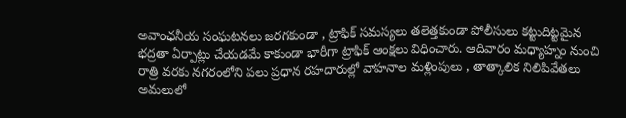అవాంఛనీయ సంఘటనలు జరగకుండా , ట్రాఫిక్ సమస్యలు తలెత్తకుండా పోలీసులు కట్టుదిట్టమైన భద్రతా ఏర్పాట్లు చేయడమే కాకుండా భారీగా ట్రాఫిక్ ఆంక్షలు విధించారు. ఆదివారం మధ్యాహ్నం నుంచి రాత్రి వరకు నగరంలోని పలు ప్రధాన రహదారుల్లో వాహనాల మళ్లింపులు , తాత్కాలిక నిలిపివేతలు అమలులో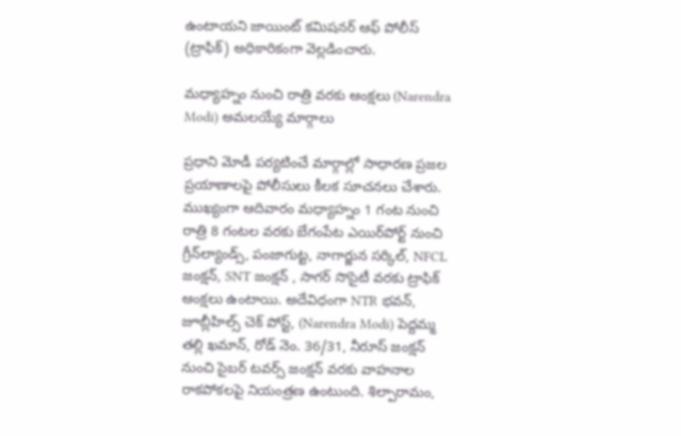ఉంటాయని జాయింట్ కమిషనర్ ఆఫ్ పోలీస్ (ట్రాఫిక్) అధికారికంగా వెల్లడించారు.

మధ్యాహ్నం నుంచి రాత్రి వరకు ఆంక్షలు (Narendra Modi) అమలయ్యే మార్గాలు

ప్రధాని మోడీ పర్యటించే మార్గాల్లో సాధారణ ప్రజల ప్రయాణాలపై పోలీసులు కీలక సూచనలు చేశారు. ముఖ్యంగా ఆదివారం మధ్యాహ్నం 1 గంట నుంచి రాత్రి 8 గంటల వరకు బేగంపేట ఎయిర్‌పోర్ట్ నుంచి గ్రీన్‌ల్యాండ్స్, పంజాగుట్ట, నాగార్జున సర్కిల్, NFCL జంక్షన్, SNT జంక్షన్ , సాగర్ సొసైటీ వరకు ట్రాఫిక్ ఆంక్షలు ఉంటాయి. అదేవిధంగా NTR భవన్, జూబ్లీహిల్స్ చెక్ పోస్ట్, (Narendra Modi) పెద్దమ్మ తల్లి ఖమాన్, రోడ్ నెం. 36/31, నీరూస్ జంక్షన్ నుంచి సైబర్ టవర్స్ జంక్షన్ వరకు వాహనాల రాకపోకలపై నియంత్రణ ఉంటుంది. శిల్పారామం,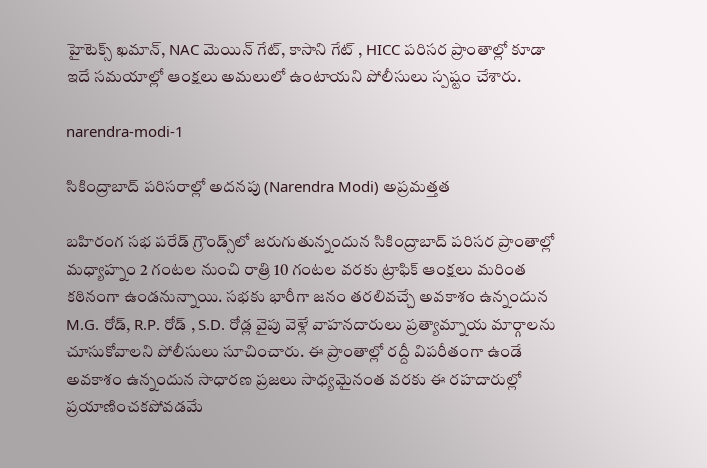హైటెక్స్ ఖమాన్, NAC మెయిన్ గేట్, కాసాని గేట్ , HICC పరిసర ప్రాంతాల్లో కూడా ఇదే సమయాల్లో ఆంక్షలు అమలులో ఉంటాయని పోలీసులు స్పష్టం చేశారు.

narendra-modi-1

సికింద్రాబాద్ పరిసరాల్లో అదనపు (Narendra Modi) అప్రమత్తత

బహిరంగ సభ పరేడ్ గ్రౌండ్స్‌లో జరుగుతున్నందున సికింద్రాబాద్ పరిసర ప్రాంతాల్లో మధ్యాహ్నం 2 గంటల నుంచి రాత్రి 10 గంటల వరకు ట్రాఫిక్ ఆంక్షలు మరింత కఠినంగా ఉండనున్నాయి. సభకు భారీగా జనం తరలివచ్చే అవకాశం ఉన్నందున M.G. రోడ్, R.P. రోడ్ , S.D. రోడ్ల వైపు వెళ్లే వాహనదారులు ప్రత్యామ్నాయ మార్గాలను చూసుకోవాలని పోలీసులు సూచించారు. ఈ ప్రాంతాల్లో రద్దీ విపరీతంగా ఉండే అవకాశం ఉన్నందున సాధారణ ప్రజలు సాధ్యమైనంత వరకు ఈ రహదారుల్లో ప్రయాణించకపోవడమే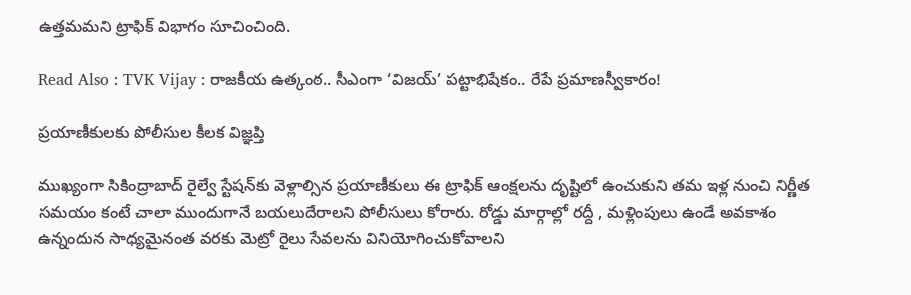ఉత్తమమని ట్రాఫిక్ విభాగం సూచించింది.

Read Also : TVK Vijay : రాజకీయ ఉత్కంఠ.. సీఎంగా ‘విజయ్’ పట్టాభిషేకం.. రేపే ప్రమాణస్వీకారం!

ప్రయాణీకులకు పోలీసుల కీలక విజ్ఞప్తి

ముఖ్యంగా సికింద్రాబాద్ రైల్వే స్టేషన్‌కు వెళ్లాల్సిన ప్రయాణీకులు ఈ ట్రాఫిక్ ఆంక్షలను దృష్టిలో ఉంచుకుని తమ ఇళ్ల నుంచి నిర్ణీత సమయం కంటే చాలా ముందుగానే బయలుదేరాలని పోలీసులు కోరారు. రోడ్డు మార్గాల్లో రద్దీ , మళ్లింపులు ఉండే అవకాశం ఉన్నందున సాధ్యమైనంత వరకు మెట్రో రైలు సేవలను వినియోగించుకోవాలని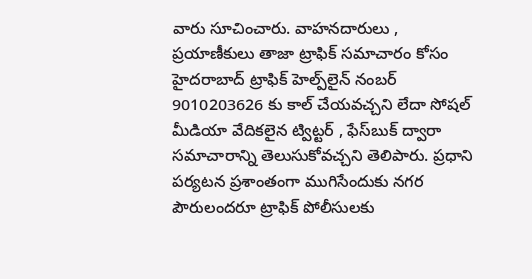వారు సూచించారు. వాహనదారులు , ప్రయాణీకులు తాజా ట్రాఫిక్ సమాచారం కోసం హైదరాబాద్ ట్రాఫిక్ హెల్ప్‌లైన్ నంబర్ 9010203626 కు కాల్ చేయవచ్చని లేదా సోషల్ మీడియా వేదికలైన ట్విట్టర్ , ఫేస్‌బుక్ ద్వారా సమాచారాన్ని తెలుసుకోవచ్చని తెలిపారు. ప్రధాని పర్యటన ప్రశాంతంగా ముగిసేందుకు నగర పౌరులందరూ ట్రాఫిక్ పోలీసులకు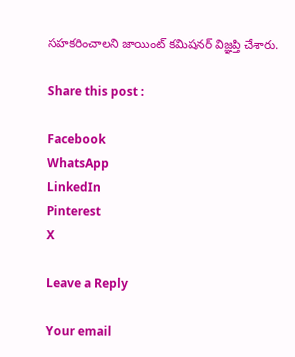సహకరించాలని జాయింట్ కమిషనర్ విజ్ఞప్తి చేశారు.

Share this post :

Facebook
WhatsApp
LinkedIn
Pinterest
X

Leave a Reply

Your email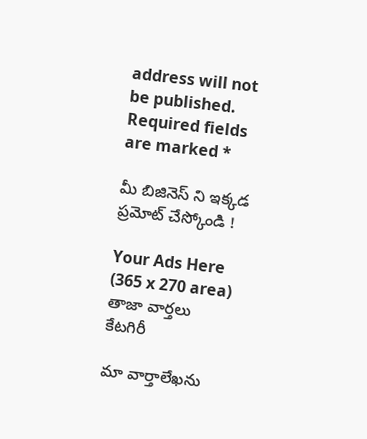address will not be published. Required fields are marked *

మీ బిజినెస్ ని ఇక్కడ ప్రమోట్ చేస్కోండి !

Your Ads Here (365 x 270 area)
తాజా వార్తలు
కేటగిరీ

మా వార్తాలేఖను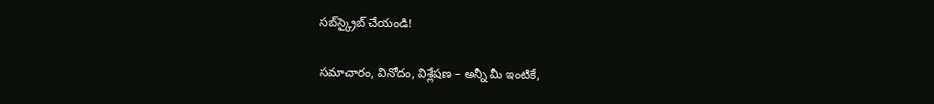సబ్‌స్క్రైబ్ చేయండి!

సమాచారం, వినోదం, విశ్లేషణ – అన్నీ మీ ఇంటికే,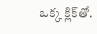ఒక్క క్లిక్‌తో.